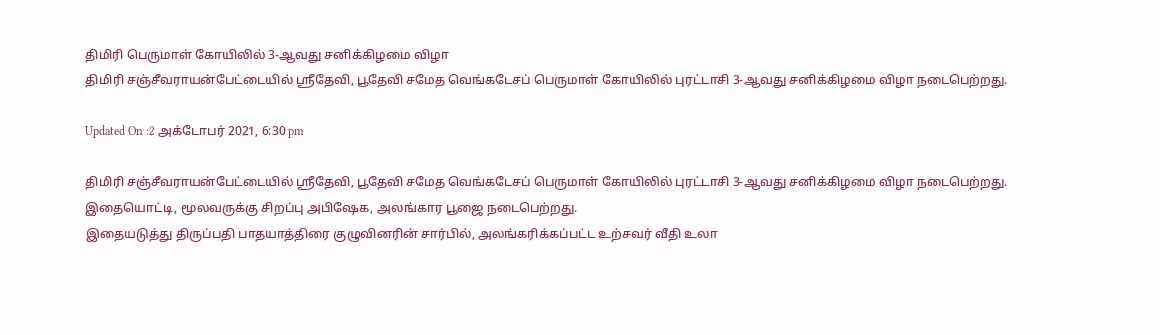திமிரி பெருமாள் கோயிலில் 3-ஆவது சனிக்கிழமை விழா
திமிரி சஞ்சீவராயன்பேட்டையில் ஸ்ரீதேவி, பூதேவி சமேத வெங்கடேசப் பெருமாள் கோயிலில் புரட்டாசி 3-ஆவது சனிக்கிழமை விழா நடைபெற்றது.

Updated On :2 அக்டோபர் 2021, 6:30 pm

திமிரி சஞ்சீவராயன்பேட்டையில் ஸ்ரீதேவி, பூதேவி சமேத வெங்கடேசப் பெருமாள் கோயிலில் புரட்டாசி 3-ஆவது சனிக்கிழமை விழா நடைபெற்றது.
இதையொட்டி, மூலவருக்கு சிறப்பு அபிஷேக, அலங்கார பூஜை நடைபெற்றது.
இதையடுத்து திருப்பதி பாதயாத்திரை குழுவினரின் சார்பில், அலங்கரிக்கப்பட்ட உற்சவர் வீதி உலா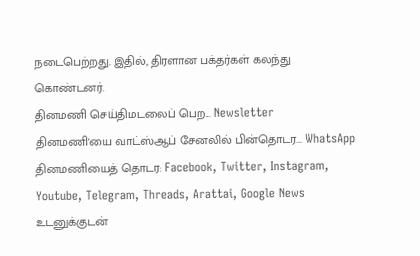நடைபெற்றது. இதில், திரளான பக்தர்கள் கலந்து கொண்டனர்.
தினமணி செய்திமடலைப் பெற... Newsletter
தினமணி'யை வாட்ஸ்ஆப் சேனலில் பின்தொடர... WhatsApp
தினமணியைத் தொடர: Facebook, Twitter, Instagram, Youtube, Telegram, Threads, Arattai, Google News
உடனுக்குடன்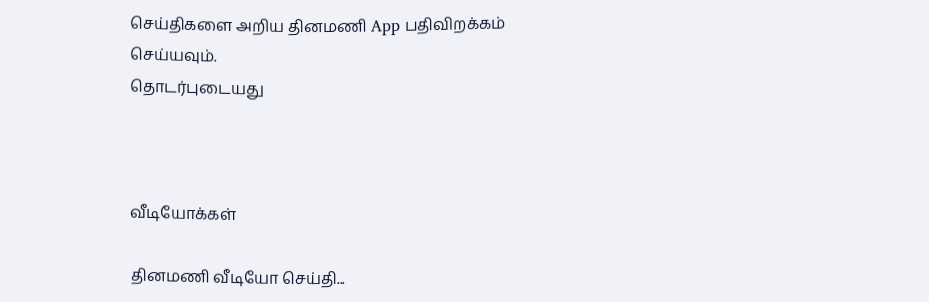செய்திகளை அறிய தினமணி App பதிவிறக்கம் செய்யவும்.
தொடர்புடையது



வீடியோக்கள்

தினமணி வீடியோ செய்தி...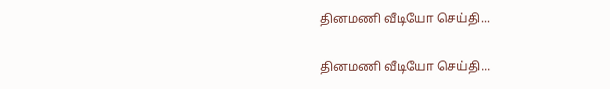தினமணி வீடியோ செய்தி...

தினமணி வீடியோ செய்தி...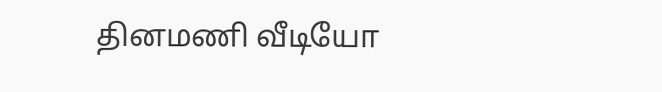தினமணி வீடியோ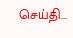செய்தி...